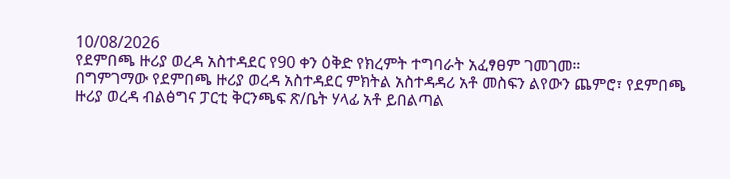10/08/2026
የደምበጫ ዙሪያ ወረዳ አስተዳደር የ90 ቀን ዕቅድ የክረምት ተግባራት አፈፃፀም ገመገመ።
በግምገማው የደምበጫ ዙሪያ ወረዳ አስተዳደር ምክትል አስተዳዳሪ አቶ መስፍን ልየውን ጨምሮ፣ የደምበጫ ዙሪያ ወረዳ ብልፅግና ፓርቲ ቅርንጫፍ ጽ/ቤት ሃላፊ አቶ ይበልጣል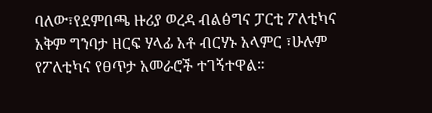ባለው፣የደምበጫ ዙሪያ ወረዳ ብልፅግና ፓርቲ ፖለቲካና አቅም ግንባታ ዘርፍ ሃላፊ አቶ ብርሃኑ አላምር ፣ሁሉም የፖለቲካና የፀጥታ አመራሮች ተገኝተዋል።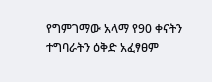የግምገማው አላማ የ90 ቀናትን ተግባራትን ዕቅድ አፈፃፀም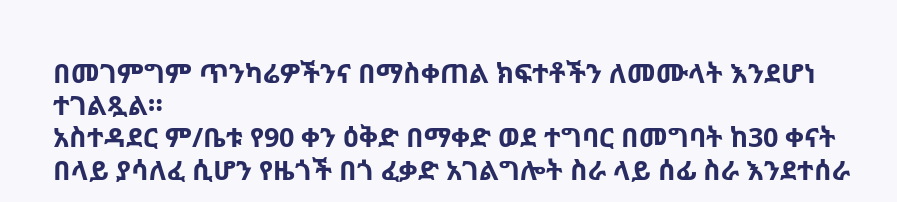በመገምግም ጥንካሬዎችንና በማስቀጠል ክፍተቶችን ለመሙላት እንደሆነ ተገልጿል።
አስተዳደር ም/ቤቱ የ90 ቀን ዕቅድ በማቀድ ወደ ተግባር በመግባት ከ30 ቀናት በላይ ያሳለፈ ሲሆን የዜጎች በጎ ፈቃድ አገልግሎት ስራ ላይ ሰፊ ስራ እንደተሰራ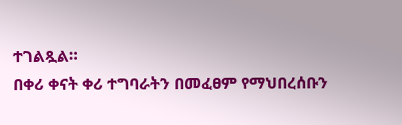ተገልጿል።
በቀሪ ቀናት ቀሪ ተግባራትን በመፈፀም የማህበረሰቡን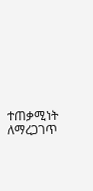ተጠቃሚነት ለማረጋገጥ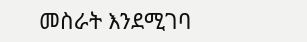መስራት እንደሚገባ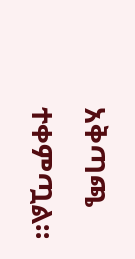አቅጣጫ ተቀምጧል።